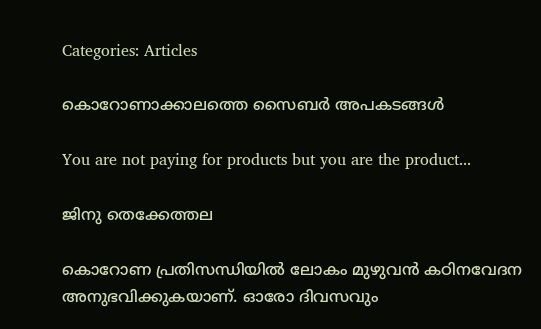Categories: Articles

കൊറോണാക്കാലത്തെ സൈബർ അപകടങ്ങൾ

You are not paying for products but you are the product...

ജിനു തെക്കേത്തല

കൊറോണ പ്രതിസന്ധിയിൽ ലോകം മുഴുവൻ കഠിനവേദന അനുഭവിക്കുകയാണ്. ഓരോ ദിവസവും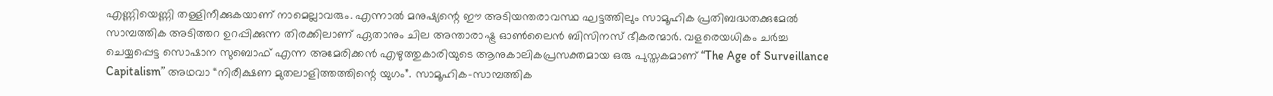എണ്ണിയെണ്ണി തള്ളിനീക്കുകയാണ് നാമെല്ലാവരും. എന്നാൽ മനുഷ്യന്റെ ഈ അടിയന്തരാവസ്ഥ ഘട്ടത്തിലും സാമൂഹിക പ്രതിബദ്ധതക്കുമേൽ സാമ്പത്തിക അടിത്തറ ഉറപ്പിക്കുന്ന തിരക്കിലാണ് ഏതാനും ചില അന്താരാഷ്ട്ര ഓൺലൈൻ ബിസിനസ് ഭീകരന്മാർ. വളരെയധികം ചർച്ച ചെയ്യപ്പെട്ട സൊഷാന സുബൊഫ് എന്ന അമേരിക്കൻ എഴുത്തുകാരിയുടെ ആനുകാലികപ്രസക്തമായ ഒരു പുസ്തകമാണ് “The Age of Surveillance Capitalism” അഥവാ “നിരീക്ഷണ മുതലാളിത്തത്തിന്റെ യുഗം”. സാമൂഹിക-സാമ്പത്തിക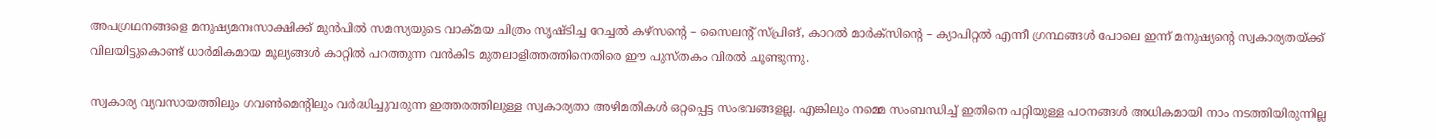അപഗ്രഥനങ്ങളെ മനുഷ്യമനഃസാക്ഷിക്ക് മുൻപിൽ സമസ്യയുടെ വാക്മയ ചിത്രം സൃഷ്ടിച്ച റേച്ചൽ കഴ്സന്റെ – സൈലന്റ് സ്പ്രിങ്, കാറൽ മാർക്സിന്റെ – ക്യാപിറ്റൽ എന്നീ ഗ്രന്ഥങ്ങൾ പോലെ ഇന്ന് മനുഷ്യന്റെ സ്വകാര്യതയ്ക്ക് വിലയിട്ടുകൊണ്ട് ധാർമികമായ മൂല്യങ്ങൾ കാറ്റിൽ പറത്തുന്ന വൻകിട മുതലാളിത്തത്തിനെതിരെ ഈ പുസ്തകം വിരൽ ചൂണ്ടുന്നു.

സ്വകാര്യ വ്യവസായത്തിലും ഗവൺമെന്റിലും വർദ്ധിച്ചുവരുന്ന ഇത്തരത്തിലുള്ള സ്വകാര്യതാ അഴിമതികൾ ഒറ്റപ്പെട്ട സംഭവങ്ങളല്ല. എങ്കിലും നമ്മെ സംബന്ധിച്ച് ഇതിനെ പറ്റിയുള്ള പഠനങ്ങൾ അധികമായി നാം നടത്തിയിരുന്നില്ല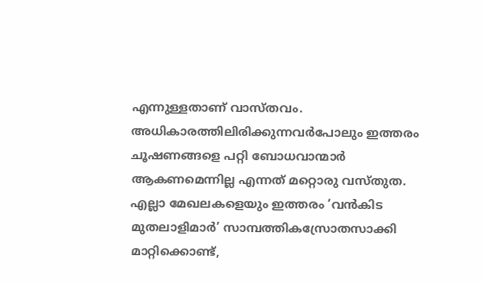എന്നുള്ളതാണ് വാസ്തവം. അധികാരത്തിലിരിക്കുന്നവർപോലും ഇത്തരം ചൂഷണങ്ങളെ പറ്റി ബോധവാന്മാർ ആകണമെന്നില്ല എന്നത് മറ്റൊരു വസ്തുത. എല്ലാ മേഖലകളെയും ഇത്തരം ‘വൻകിട മുതലാളിമാർ’ സാമ്പത്തികസ്രോതസാക്കി മാറ്റിക്കൊണ്ട്,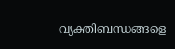വ്യക്തിബന്ധങ്ങളെ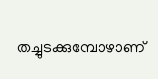തച്ചുടക്കുമ്പോഴാണ്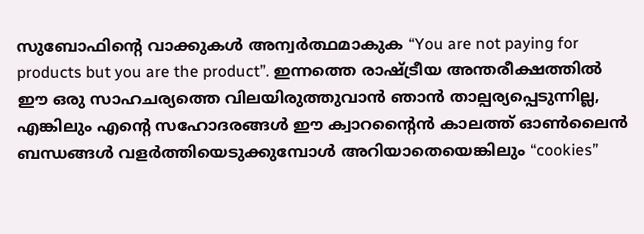സുബോഫിന്റെ വാക്കുകൾ അന്വർത്ഥമാകുക “You are not paying for products but you are the product”. ഇന്നത്തെ രാഷ്ട്രീയ അന്തരീക്ഷത്തിൽ ഈ ഒരു സാഹചര്യത്തെ വിലയിരുത്തുവാൻ ഞാൻ താല്പര്യപ്പെടുന്നില്ല, എങ്കിലും എന്റെ സഹോദരങ്ങൾ ഈ ക്വാറന്റൈൻ കാലത്ത് ഓൺലൈൻ ബന്ധങ്ങൾ വളർത്തിയെടുക്കുമ്പോൾ അറിയാതെയെങ്കിലും “cookies”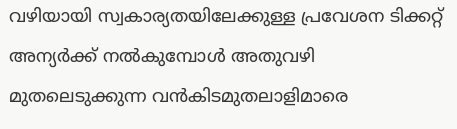വഴിയായി സ്വകാര്യതയിലേക്കുള്ള പ്രവേശന ടിക്കറ്റ് അന്യർക്ക് നൽകുമ്പോൾ അതുവഴി മുതലെടുക്കുന്ന വൻകിടമുതലാളിമാരെ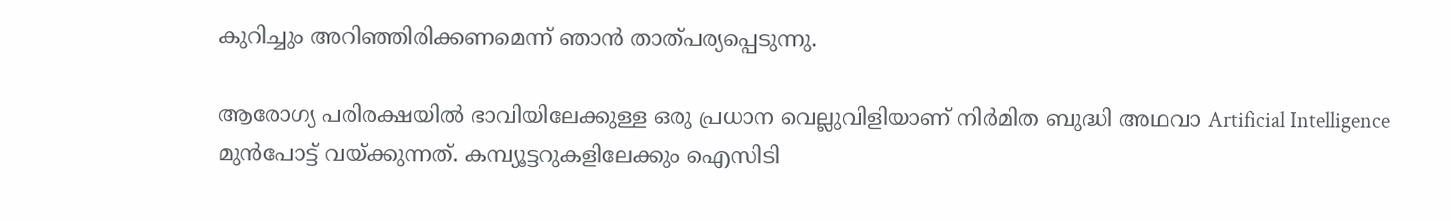കുറിച്ചും അറിഞ്ഞിരിക്കണമെന്ന് ഞാൻ താത്പര്യപ്പെടുന്നു.

ആരോഗ്യ പരിരക്ഷയിൽ ഭാവിയിലേക്കുള്ള ഒരു പ്രധാന വെല്ലുവിളിയാണ് നിർമിത ബുദ്ധി അഥവാ Artificial Intelligence മുൻപോട്ട് വയ്ക്കുന്നത്. കമ്പ്യൂട്ടറുകളിലേക്കും ഐസിടി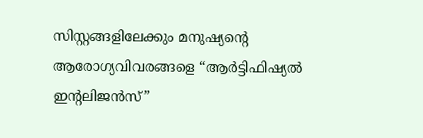സിസ്റ്റങ്ങളിലേക്കും മനുഷ്യന്റെ ആരോഗ്യവിവരങ്ങളെ “ആർട്ടിഫിഷ്യൽ ഇന്റലിജൻസ്”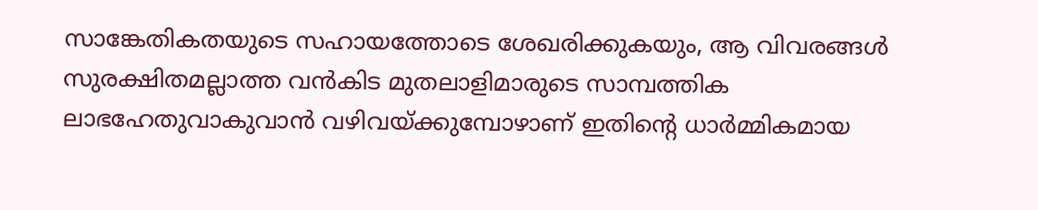സാങ്കേതികതയുടെ സഹായത്തോടെ ശേഖരിക്കുകയും, ആ വിവരങ്ങൾ സുരക്ഷിതമല്ലാത്ത വൻകിട മുതലാളിമാരുടെ സാമ്പത്തിക ലാഭഹേതുവാകുവാൻ വഴിവയ്ക്കുമ്പോഴാണ് ഇതിന്റെ ധാർമ്മികമായ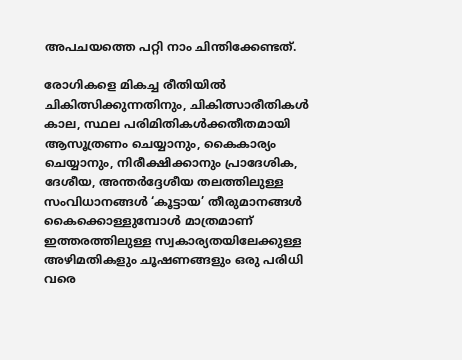അപചയത്തെ പറ്റി നാം ചിന്തിക്കേണ്ടത്.

രോഗികളെ മികച്ച രീതിയിൽ ചികിത്സിക്കുന്നതിനും, ചികിത്സാരീതികൾ കാല, സ്ഥല പരിമിതികൾക്കതീതമായി ആസൂത്രണം ചെയ്യാനും, കൈകാര്യം ചെയ്യാനും, നിരീക്ഷിക്കാനും പ്രാദേശിക, ദേശീയ, അന്തർദ്ദേശീയ തലത്തിലുള്ള സംവിധാനങ്ങൾ ‘കൂട്ടായ’ തീരുമാനങ്ങൾ കൈക്കൊള്ളുമ്പോൾ മാത്രമാണ് ഇത്തരത്തിലുള്ള സ്വകാര്യതയിലേക്കുള്ള അഴിമതികളും ചൂഷണങ്ങളും ഒരു പരിധി വരെ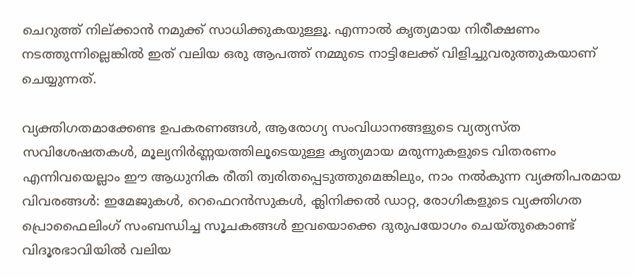ചെറുത്ത് നില്ക്കാൻ നമുക്ക് സാധിക്കുകയുള്ളൂ. എന്നാൽ കൃത്യമായ നിരീക്ഷണം നടത്തുന്നില്ലെങ്കിൽ ഇത് വലിയ ഒരു ആപത്ത് നമ്മുടെ നാട്ടിലേക്ക് വിളിച്ചുവരുത്തുകയാണ് ചെയ്യുന്നത്.

വ്യക്തിഗതമാക്കേണ്ട ഉപകരണങ്ങൾ, ആരോഗ്യ സംവിധാനങ്ങളുടെ വ്യത്യസ്ത സവിശേഷതകൾ, മൂല്യനിർണ്ണയത്തിലൂടെയുള്ള കൃത്യമായ മരുന്നുകളുടെ വിതരണം എന്നിവയെല്ലാം ഈ ആധുനിക രീതി ത്വരിതപ്പെടുത്തുമെങ്കിലും, നാം നൽകുന്ന വ്യക്തിപരമായ വിവരങ്ങൾ: ഇമേജുകൾ‌, റെഫെറൻസുകൾ, ക്ലിനിക്കൽ‌ ഡാറ്റ, രോഗികളുടെ വ്യക്തിഗത പ്രൊഫൈലിംഗ് സംബന്ധിച്ച സൂചകങ്ങൾ ഇവയൊക്കെ ദുരുപയോഗം ചെയ്തുകൊണ്ട് വിദൂരഭാവിയിൽ വലിയ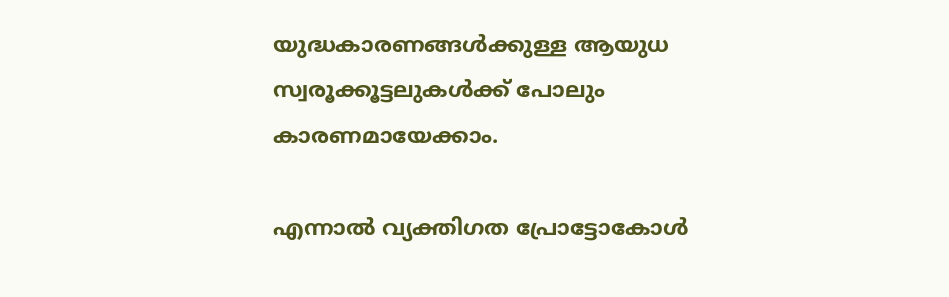യുദ്ധകാരണങ്ങൾക്കുള്ള ആയുധ സ്വരൂക്കൂട്ടലുകൾക്ക് പോലും കാരണമായേക്കാം.

എന്നാൽ വ്യക്തിഗത പ്രോട്ടോകോൾ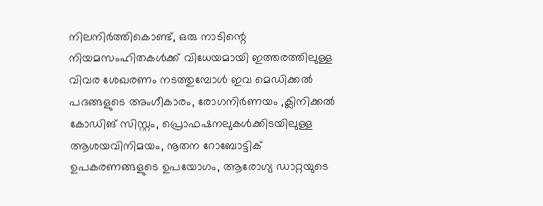നിലനിർത്തികൊണ്ട്, ഒരു നാടിന്റെ നിയമസംഹിതകൾക്ക് വിധേയമായി ഇത്തരത്തിലുള്ള വിവര ശേഖരണം നടത്തുമ്പോൾ ഇവ മെഡിക്കൽ പദങ്ങളുടെ അംഗീകാരം, രോഗനിർണയം ,ക്ലിനിക്കൽ കോഡിങ് സിസ്റ്റം, പ്രൊഫഷനലുകൾക്കിടയിലുള്ള ആശയവിനിമയം, നൂതന റോബോട്ടിക് ഉപകരണങ്ങളുടെ ഉപയോഗം, ആരോഗ്യ ഡാറ്റയുടെ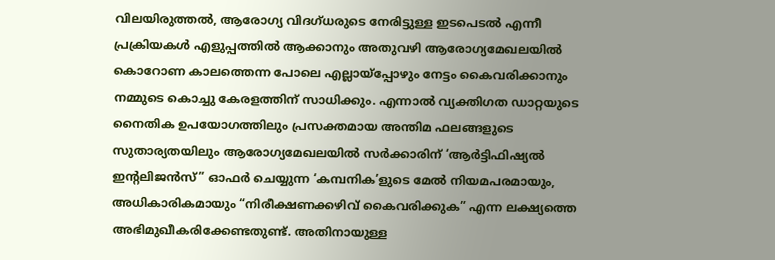വിലയിരുത്തൽ, ആരോഗ്യ വിദഗ്ധരുടെ നേരിട്ടുള്ള ഇടപെടൽ എന്നീ പ്രക്രിയകൾ എളുപ്പത്തിൽ ആക്കാനും അതുവഴി ആരോഗ്യമേഖലയിൽ കൊറോണ കാലത്തെന്ന പോലെ എല്ലായ്‌പ്പോഴും നേട്ടം കൈവരിക്കാനും നമ്മുടെ കൊച്ചു കേരളത്തിന് സാധിക്കും. എന്നാൽ വ്യക്തിഗത ഡാറ്റയുടെ നൈതിക ഉപയോഗത്തിലും പ്രസക്തമായ അന്തിമ ഫലങ്ങളുടെ സുതാര്യതയിലും ആരോഗ്യമേഖലയിൽ സർക്കാരിന് ‘ആർട്ടിഫിഷ്യൽ ഇന്റലിജൻസ്” ഓഫർ ചെയ്യുന്ന ‘കമ്പനിക’ളുടെ മേൽ നിയമപരമായും, അധികാരികമായും “നിരീക്ഷണക്കഴിവ് കൈവരിക്കുക” എന്ന ലക്ഷ്യത്തെ അഭിമുഖീകരിക്കേണ്ടതുണ്ട്. അതിനായുള്ള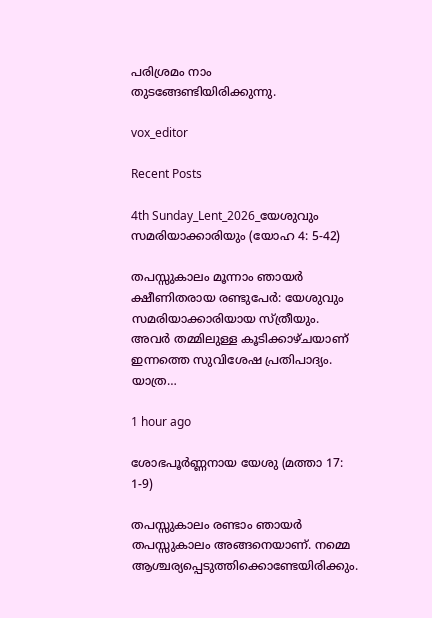പരിശ്രമം നാം തുടങ്ങേണ്ടിയിരിക്കുന്നു.

vox_editor

Recent Posts

4th Sunday_Lent_2026_യേശുവും സമരിയാക്കാരിയും (യോഹ 4: 5-42)

തപസ്സുകാലം മൂന്നാം ഞായർ ക്ഷീണിതരായ രണ്ടുപേർ: യേശുവും സമരിയാക്കാരിയായ സ്ത്രീയും. അവർ തമ്മിലുള്ള കൂടിക്കാഴ്ചയാണ് ഇന്നത്തെ സുവിശേഷ പ്രതിപാദ്യം. യാത്ര…

1 hour ago

ശോഭപൂർണ്ണനായ യേശു (മത്താ 17: 1-9)

തപസ്സുകാലം രണ്ടാം ഞായർ തപസ്സുകാലം അങ്ങനെയാണ്. നമ്മെ ആശ്ചര്യപ്പെടുത്തിക്കൊണ്ടേയിരിക്കും.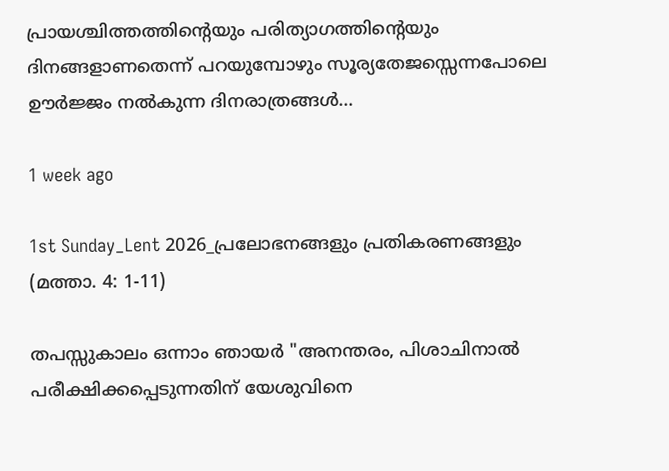പ്രായശ്ചിത്തത്തിന്റെയും പരിത്യാഗത്തിന്റെയും ദിനങ്ങളാണതെന്ന് പറയുമ്പോഴും സൂര്യതേജസ്സെന്നപോലെ ഊർജ്ജം നൽകുന്ന ദിനരാത്രങ്ങൾ…

1 week ago

1st Sunday_Lent 2026_പ്രലോഭനങ്ങളും പ്രതികരണങ്ങളും (മത്താ. 4: 1-11)

തപസ്സുകാലം ഒന്നാം ഞായർ "അനന്തരം, പിശാചിനാല്‍ പരീക്ഷിക്കപ്പെടുന്നതിന് യേശുവിനെ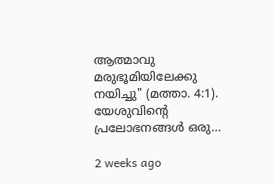ആത്മാവു മരുഭൂമിയിലേക്കു നയിച്ചു" (മത്താ. 4:1). യേശുവിന്റെ പ്രലോഭനങ്ങൾ ഒരു…

2 weeks ago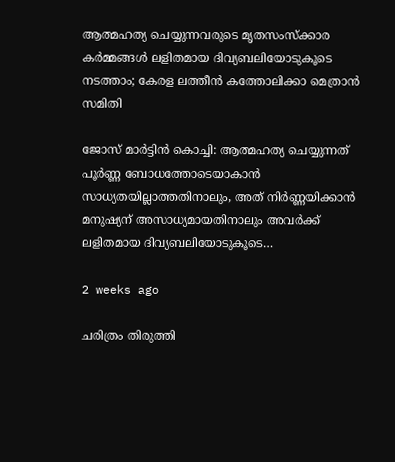ആത്മഹത്യ ചെയ്യുന്നവരുടെ മൃതസംസ്ക്കാര കർമ്മങ്ങൾ ലളിതമായ ദിവ്യബലിയോടുകൂടെ നടത്താം; കേരള ലത്തീൻ കത്തോലിക്കാ മെത്രാൻ സമിതി

ജോസ് മാർട്ടിൻ കൊച്ചി: ആത്മഹത്യ ചെയ്യുന്നത് പൂർണ്ണ ബോധത്തോടെയാകാൻ സാധ്യതയില്ലാത്തതിനാലും, അത് നിർണ്ണയിക്കാൻ മനുഷ്യന് അസാധ്യമായതിനാലും അവർക്ക് ലളിതമായ ദിവ്യബലിയോടുകൂടെ…

2 weeks ago

ചരിത്രം തിരുത്തി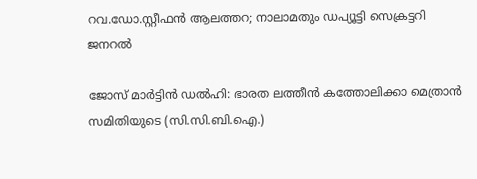റവ.ഡോ.സ്റ്റീഫൻ ആലത്തറ; നാലാമതും ഡപ്യൂട്ടി സെക്രട്ടറി ജനറൽ

ജോസ് മാർട്ടിൻ ഡൽഹി: ഭാരത ലത്തീൻ കത്തോലിക്കാ മെത്രാൻ സമിതിയുടെ (സി.സി.ബി.ഐ.)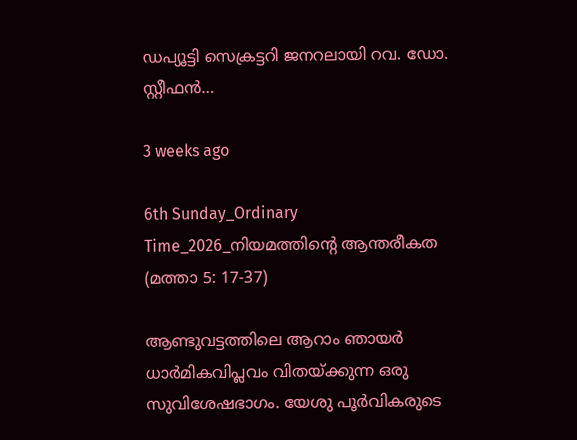ഡപ്യൂട്ടി സെക്രട്ടറി ജനറലായി റവ. ഡോ. സ്റ്റീഫൻ…

3 weeks ago

6th Sunday_Ordinary Time_2026_നിയമത്തിന്റെ ആന്തരീകത (മത്താ 5: 17-37)

ആണ്ടുവട്ടത്തിലെ ആറാം ഞായർ ധാർമികവിപ്ലവം വിതയ്ക്കുന്ന ഒരു സുവിശേഷഭാഗം. യേശു പൂർവികരുടെ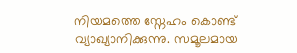നിയമത്തെ സ്നേഹം കൊണ്ട് വ്യാഖ്യാനിക്കുന്നു. സമൂലമായ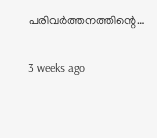പരിവർത്തനത്തിന്റെ…

3 weeks ago